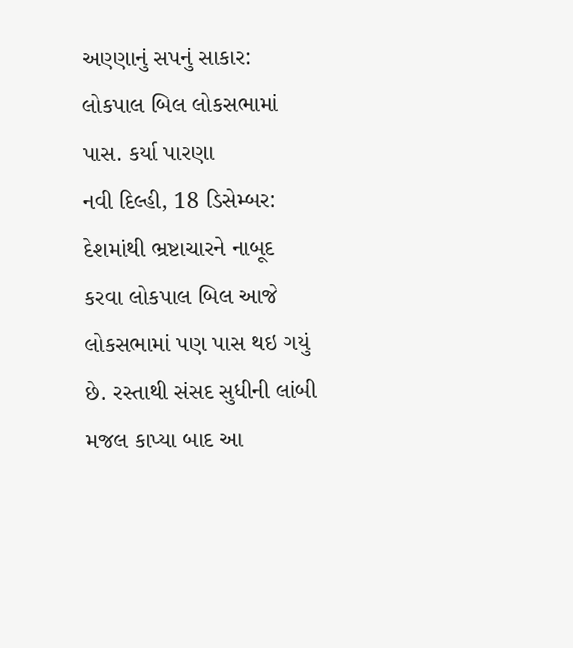અણ્ણાનું સપનું સાકાર: લોકપાલ બિલ લોકસભામાં પાસ. કર્યા પારણા
નવી દિલ્હી, 18 ડિસેમ્બર: દેશમાંથી ભ્રષ્ટાચારને નાબૂદ કરવા લોકપાલ બિલ આજે લોકસભામાં પણ પાસ થઇ ગયું છે. રસ્તાથી સંસદ સુધીની લાંબી મજલ કાપ્યા બાદ આ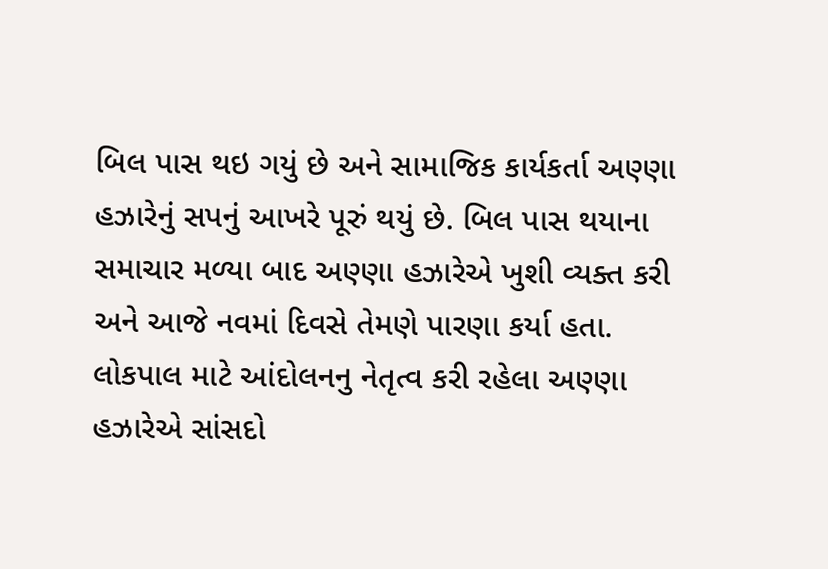બિલ પાસ થઇ ગયું છે અને સામાજિક કાર્યકર્તા અણ્ણા હઝારેનું સપનું આખરે પૂરું થયું છે. બિલ પાસ થયાના સમાચાર મળ્યા બાદ અણ્ણા હઝારેએ ખુશી વ્યક્ત કરી અને આજે નવમાં દિવસે તેમણે પારણા કર્યા હતા.
લોકપાલ માટે આંદોલનનુ નેતૃત્વ કરી રહેલા અણ્ણા હઝારેએ સાંસદો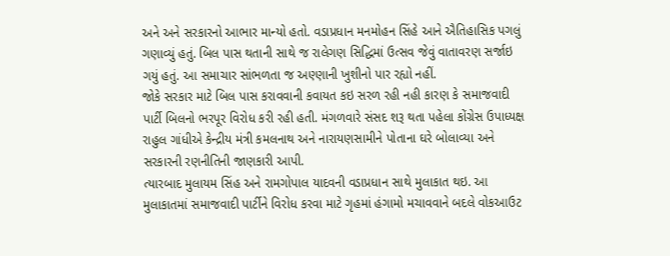અને અને સરકારનો આભાર માન્યો હતો. વડાપ્રધાન મનમોહન સિંહે આને ઐતિહાસિક પગલું ગણાવ્યું હતું. બિલ પાસ થતાની સાથે જ રાલેગણ સિદ્ધિમાં ઉત્સવ જેવું વાતાવરણ સર્જાઇ ગયું હતું. આ સમાચાર સાંભળતા જ અણ્ણાની ખુશીનો પાર રહ્યો નહીં.
જોકે સરકાર માટે બિલ પાસ કરાવવાની કવાયત કઇ સરળ રહી નહી કારણ કે સમાજવાદી પાર્ટી બિલનો ભરપૂર વિરોધ કરી રહી હતી. મંગળવારે સંસદ શરૂ થતા પહેલા કોંગ્રેસ ઉપાધ્યક્ષ રાહુલ ગાંધીએ કેન્દ્રીય મંત્રી કમલનાથ અને નારાયણસામીને પોતાના ઘરે બોલાવ્યા અને સરકારની રણનીતિની જાણકારી આપી.
ત્યારબાદ મુલાયમ સિંહ અને રામગોપાલ યાદવની વડાપ્રધાન સાથે મુલાકાત થઇ. આ મુલાકાતમાં સમાજવાદી પાર્ટીને વિરોધ કરવા માટે ગૃહમાં હંગામો મચાવવાને બદલે વોકઆઉટ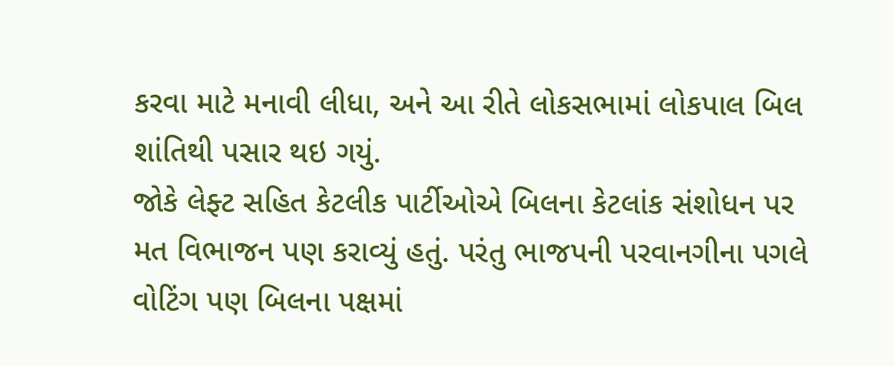કરવા માટે મનાવી લીધા, અને આ રીતે લોકસભામાં લોકપાલ બિલ શાંતિથી પસાર થઇ ગયું.
જોકે લેફ્ટ સહિત કેટલીક પાર્ટીઓએ બિલના કેટલાંક સંશોધન પર મત વિભાજન પણ કરાવ્યું હતું. પરંતુ ભાજપની પરવાનગીના પગલે વોટિંગ પણ બિલના પક્ષમાં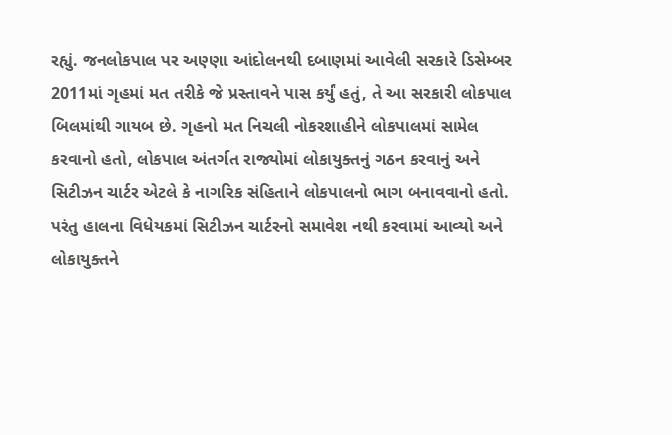રહ્યું. જનલોકપાલ પર અણ્ણા આંદોલનથી દબાણમાં આવેલી સરકારે ડિસેમ્બર 2011માં ગૃહમાં મત તરીકે જે પ્રસ્તાવને પાસ કર્યું હતું, તે આ સરકારી લોકપાલ બિલમાંથી ગાયબ છે. ગૃહનો મત નિચલી નોકરશાહીને લોકપાલમાં સામેલ કરવાનો હતો, લોકપાલ અંતર્ગત રાજ્યોમાં લોકાયુક્તનું ગઠન કરવાનું અને સિટીઝન ચાર્ટર એટલે કે નાગરિક સંહિતાને લોકપાલનો ભાગ બનાવવાનો હતો.
પરંતુ હાલના વિધેયકમાં સિટીઝન ચાર્ટરનો સમાવેશ નથી કરવામાં આવ્યો અને લોકાયુક્તને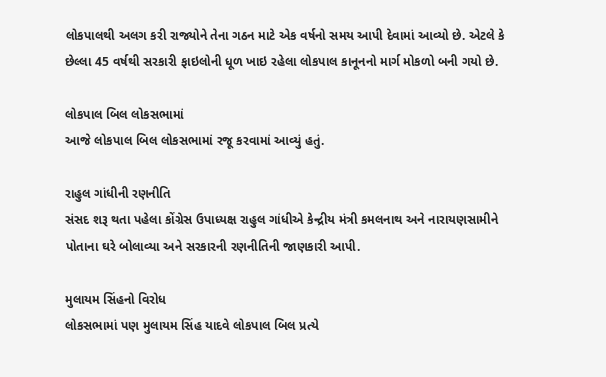લોકપાલથી અલગ કરી રાજ્યોને તેના ગઠન માટે એક વર્ષનો સમય આપી દેવામાં આવ્યો છે. એટલે કે છેલ્લા 45 વર્ષથી સરકારી ફાઇલોની ધૂળ ખાઇ રહેલા લોકપાલ કાનૂનનો માર્ગ મોકળો બની ગયો છે.

લોકપાલ બિલ લોકસભામાં
આજે લોકપાલ બિલ લોકસભામાં રજૂ કરવામાં આવ્યું હતું.

રાહુલ ગાંધીની રણનીતિ
સંસદ શરૂ થતા પહેલા કોંગ્રેસ ઉપાધ્યક્ષ રાહુલ ગાંધીએ કેન્દ્રીય મંત્રી કમલનાથ અને નારાયણસામીને પોતાના ઘરે બોલાવ્યા અને સરકારની રણનીતિની જાણકારી આપી.

મુલાયમ સિંહનો વિરોધ
લોકસભામાં પણ મુલાયમ સિંહ યાદવે લોકપાલ બિલ પ્રત્યે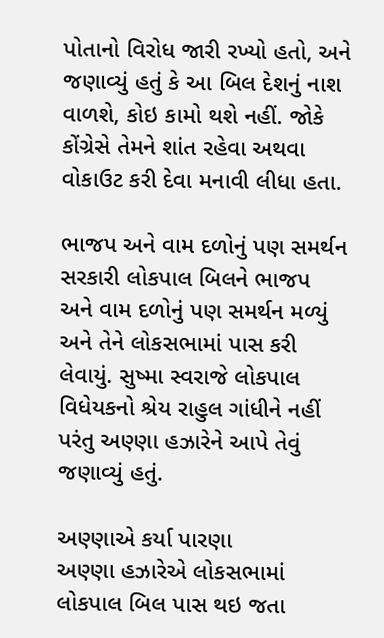પોતાનો વિરોધ જારી રખ્યો હતો, અને જણાવ્યું હતું કે આ બિલ દેશનું નાશ વાળશે, કોઇ કામો થશે નહીં. જોકે કોંગ્રેસે તેમને શાંત રહેવા અથવા વોકાઉટ કરી દેવા મનાવી લીધા હતા.

ભાજપ અને વામ દળોનું પણ સમર્થન
સરકારી લોકપાલ બિલને ભાજપ અને વામ દળોનું પણ સમર્થન મળ્યું અને તેને લોકસભામાં પાસ કરી લેવાયું. સુષ્મા સ્વરાજે લોકપાલ વિધેયકનો શ્રેય રાહુલ ગાંધીને નહીં પરંતુ અણ્ણા હઝારેને આપે તેવું જણાવ્યું હતું.

અણ્ણાએ કર્યા પારણા
અણ્ણા હઝારેએ લોકસભામાં લોકપાલ બિલ પાસ થઇ જતા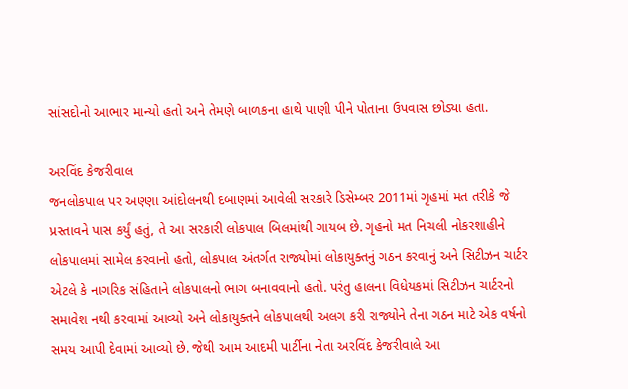સાંસદોનો આભાર માન્યો હતો અને તેમણે બાળકના હાથે પાણી પીને પોતાના ઉપવાસ છોડ્યા હતા.

અરવિંદ કેજરીવાલ
જનલોકપાલ પર અણ્ણા આંદોલનથી દબાણમાં આવેલી સરકારે ડિસેમ્બર 2011માં ગૃહમાં મત તરીકે જે પ્રસ્તાવને પાસ કર્યું હતું, તે આ સરકારી લોકપાલ બિલમાંથી ગાયબ છે. ગૃહનો મત નિચલી નોકરશાહીને લોકપાલમાં સામેલ કરવાનો હતો, લોકપાલ અંતર્ગત રાજ્યોમાં લોકાયુક્તનું ગઠન કરવાનું અને સિટીઝન ચાર્ટર એટલે કે નાગરિક સંહિતાને લોકપાલનો ભાગ બનાવવાનો હતો. પરંતુ હાલના વિધેયકમાં સિટીઝન ચાર્ટરનો સમાવેશ નથી કરવામાં આવ્યો અને લોકાયુક્તને લોકપાલથી અલગ કરી રાજ્યોને તેના ગઠન માટે એક વર્ષનો સમય આપી દેવામાં આવ્યો છે. જેથી આમ આદમી પાર્ટીના નેતા અરવિંદ કેજરીવાલે આ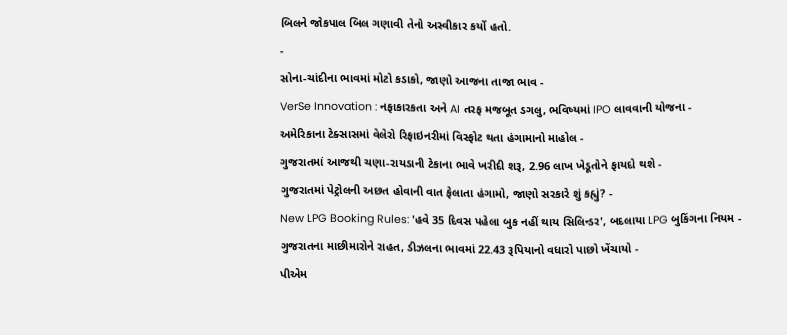બિલને જોકપાલ બિલ ગણાવી તેનો અસ્વીકાર કર્યો હતો.
-
સોના-ચાંદીના ભાવમાં મોટો કડાકો, જાણો આજના તાજા ભાવ -
VerSe Innovation : નફાકારકતા અને AI તરફ મજબૂત ડગલુ, ભવિષ્યમાં IPO લાવવાની યોજના -
અમેરિકાના ટેક્સાસમાં વેલેરો રિફાઇનરીમાં વિસ્ફોટ થતા હંગામાનો માહોલ -
ગુજરાતમાં આજથી ચણા-રાયડાની ટેકાના ભાવે ખરીદી શરૂ, 2.96 લાખ ખેડૂતોને ફાયદો થશે -
ગુજરાતમાં પેટ્રોલની અછત હોવાની વાત ફેલાતા હંગામો, જાણો સરકારે શું કહ્યું? -
New LPG Booking Rules: 'હવે 35 દિવસ પહેલા બુક નહીં થાય સિલિન્ડર', બદલાયા LPG બુકિંગના નિયમ -
ગુજરાતના માછીમારોને રાહત, ડીઝલના ભાવમાં 22.43 રૂપિયાનો વધારો પાછો ખેંચાયો -
પીએમ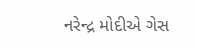નરેન્દ્ર મોદીએ ગેસ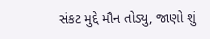સંકટ મુદ્દે મૌન તોડ્યુ, જાણો શું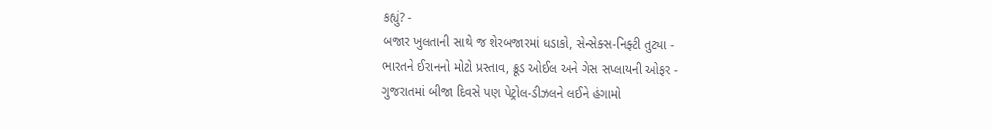કહ્યું? -
બજાર ખુલતાની સાથે જ શેરબજારમાં ધડાકો, સેન્સેક્સ-નિફ્ટી તુટ્યા -
ભારતને ઈરાનનો મોટો પ્રસ્તાવ, ક્રૂડ ઓઈલ અને ગેસ સપ્લાયની ઓફર -
ગુજરાતમાં બીજા દિવસે પણ પેટ્રોલ-ડીઝલને લઈને હંગામો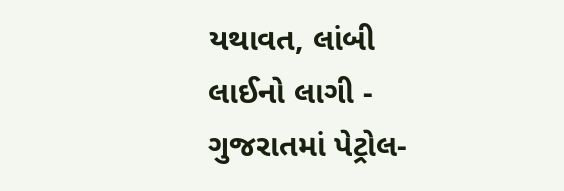યથાવત, લાંબી લાઈનો લાગી -
ગુજરાતમાં પેટ્રોલ-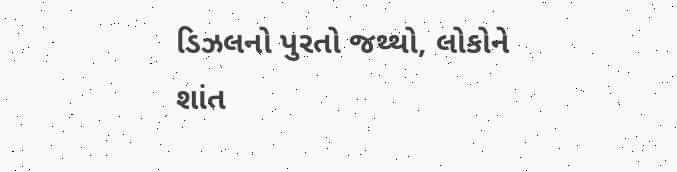ડિઝલનો પુરતો જથ્થો, લોકોને શાંત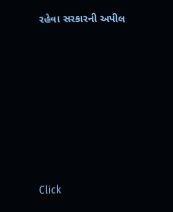રહેવા સરકારની અપીલ








Click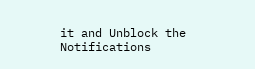it and Unblock the Notifications